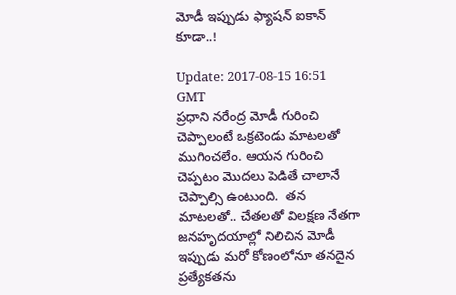మోడీ ఇప్పుడు ఫ్యాష‌న్ ఐకాన్ కూడా..!

Update: 2017-08-15 16:51 GMT
ప్ర‌ధాని న‌రేంద్ర మోడీ గురించి చెప్పాలంటే ఒక్ర‌టెండు మాట‌ల‌తో ముగించ‌లేం. ఆయ‌న గురించి చెప్ప‌టం మొద‌లు పెడితే చాలానే చెప్పాల్సి ఉంటుంది.  త‌న మాట‌ల‌తో.. చేత‌ల‌తో విలక్ష‌ణ నేత‌గా జ‌నహృద‌యాల్లో నిలిచిన మోడీ ఇప్పుడు మ‌రో కోణంలోనూ త‌న‌దైన ప్ర‌త్యేక‌త‌ను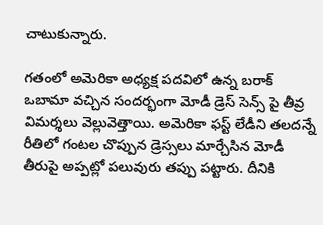చాటుకున్నారు.

గ‌తంలో అమెరికా అధ్య‌క్ష ప‌ద‌విలో ఉన్న బ‌రాక్ ఒబామా వ‌చ్చిన సంద‌ర్భంగా మోడీ డ్రెస్ సెన్స్ పై తీవ్ర విమ‌ర్శ‌లు వెల్లువెత్తాయి. అమెరికా ఫ‌స్ట్ లేడీని త‌ల‌ద‌న్నే రీతిలో గంట‌ల చొప్పున డ్రెస్స‌లు మార్చేసిన మోడీ తీరుపై అప్ప‌ట్లో ప‌లువురు త‌ప్పు ప‌ట్టారు. దీనికి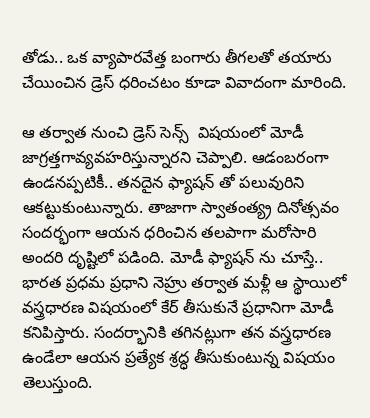తోడు.. ఒక వ్యాపార‌వేత్త బంగారు తీగ‌ల‌తో త‌యారు చేయించిన డ్రెస్ ధ‌రించ‌టం కూడా వివాదంగా మారింది.

ఆ త‌ర్వాత నుంచి డ్రెస్ సెన్స్  విష‌యంలో మోడీ జాగ్ర‌త్త‌గావ్య‌వ‌హ‌రిస్తున్నార‌ని చెప్పాలి. ఆడంబ‌రంగా ఉండ‌న‌ప్ప‌టికీ.. త‌న‌దైన ఫ్యాష‌న్ తో ప‌లువురిని ఆక‌ట్టుకుంటున్నారు. తాజాగా స్వాతంత్య్ర దినోత్స‌వం సంద‌ర్భంగా ఆయ‌న ధ‌రించిన త‌ల‌పాగా మ‌రోసారి అంద‌రి దృష్టిలో ప‌డింది. మోడీ ఫ్యాష‌న్ ను చూస్తే.. భార‌త ప్ర‌ధ‌మ ప్ర‌ధాని నెహ్రు త‌ర్వాత మ‌ళ్లీ ఆ స్థాయిలో  వ‌స్త్ర‌ధార‌ణ విష‌యంలో కేర్ తీసుకునే ప్ర‌ధానిగా మోడీ క‌నిపిస్తారు. సంద‌ర్భానికి త‌గిన‌ట్లుగా త‌న వ‌స్త్ర‌ధార‌ణ ఉండేలా ఆయ‌న ప్ర‌త్యేక శ్ర‌ద్ధ తీసుకుంటున్న విష‌యం తెలుస్తుంది.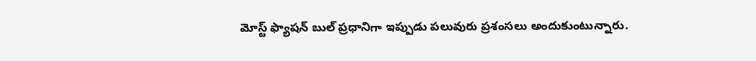మోస్ట్ ఫ్యాష‌న్ బుల్ ప్ర‌ధానిగా ఇప్పుడు ప‌లువురు ప్ర‌శంస‌లు అందుకుంటున్నారు.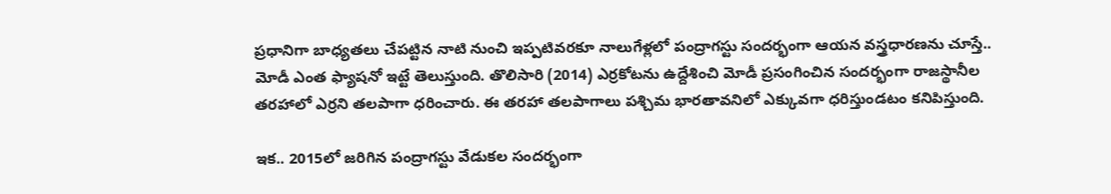ప్ర‌ధానిగా బాధ్య‌త‌లు చేప‌ట్టిన నాటి నుంచి ఇప్ప‌టివ‌ర‌కూ నాలుగేళ్ల‌లో పంద్రాగ‌స్టు సంద‌ర్భంగా ఆయ‌న వ‌స్త్ర‌ధార‌ణ‌ను చూస్తే.. మోడీ ఎంత ఫ్యాష‌నో ఇట్టే తెలుస్తుంది. తొలిసారి (2014) ఎర్ర‌కోట‌ను ఉద్దేశించి మోడీ ప్ర‌సంగించిన సంద‌ర్భంగా రాజ‌స్థానీల త‌ర‌హాలో ఎర్ర‌ని త‌ల‌పాగా ధ‌రించారు. ఈ త‌ర‌హా త‌ల‌పాగాలు ప‌శ్చిమ భార‌తావ‌నిలో ఎక్కువ‌గా ధ‌రిస్తుండ‌టం క‌నిపిస్తుంది.

ఇక‌.. 2015లో జ‌రిగిన పంద్రాగ‌స్టు వేడుక‌ల సంద‌ర్భంగా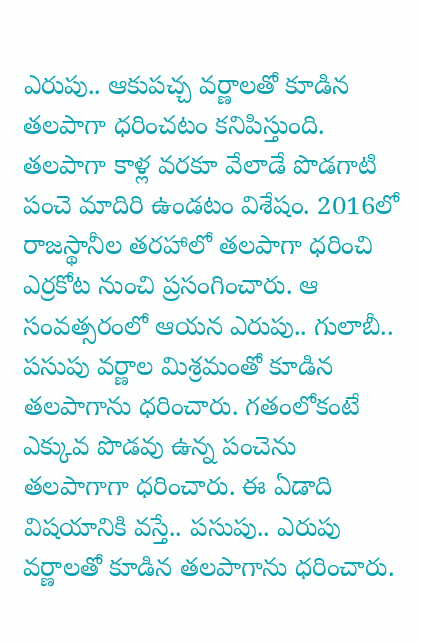ఎరుపు.. ఆకుప‌చ్చ వ‌ర్ణాల‌తో కూడిన త‌ల‌పాగా ధ‌రించ‌టం క‌నిపిస్తుంది. త‌ల‌పాగా కాళ్ల వ‌ర‌కూ వేలాడే పొడ‌గాటి పంచె మాదిరి ఉండ‌టం విశేషం. 2016లో రాజ‌స్థానీల త‌ర‌హాలో త‌ల‌పాగా ధ‌రించి ఎర్ర‌కోట నుంచి ప్ర‌సంగించారు. ఆ సంవ‌త్స‌రంలో ఆయ‌న ఎరుపు.. గులాబీ.. ప‌సుపు వ‌ర్ణాల మిశ్ర‌మంతో కూడిన త‌ల‌పాగాను ధ‌రించారు. గ‌తంలోకంటే ఎక్కువ పొడ‌వు ఉన్న పంచెను త‌ల‌పాగాగా ధ‌రించారు. ఈ ఏడాది విష‌యానికి వ‌స్తే.. ప‌సుపు.. ఎరుపు వ‌ర్ణాల‌తో కూడిన త‌ల‌పాగాను ధ‌రించారు.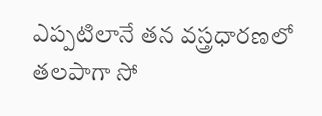ఎప్ప‌టిలానే త‌న వ‌స్త్ర‌ధార‌ణ‌లో త‌ల‌పాగా సో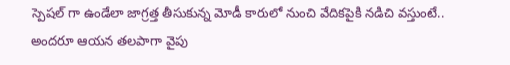స్పెష‌ల్ గా ఉండేలా జాగ్ర‌త్త తీసుకున్న మోడీ కారులో నుంచి వేదిక‌పైకి న‌డిచి వ‌స్తుంటే.. అంద‌రూ ఆయ‌న త‌ల‌పాగా వైపు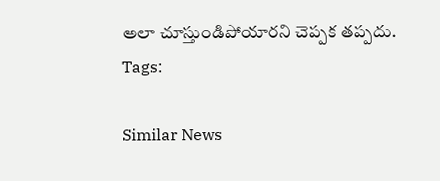అలా చూస్తుండిపోయారని చెప్ప‌క త‌ప్ప‌దు.
Tags:

Similar News